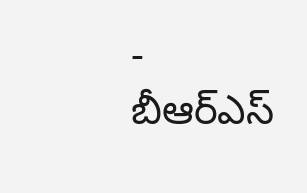- బీఆర్ఎస్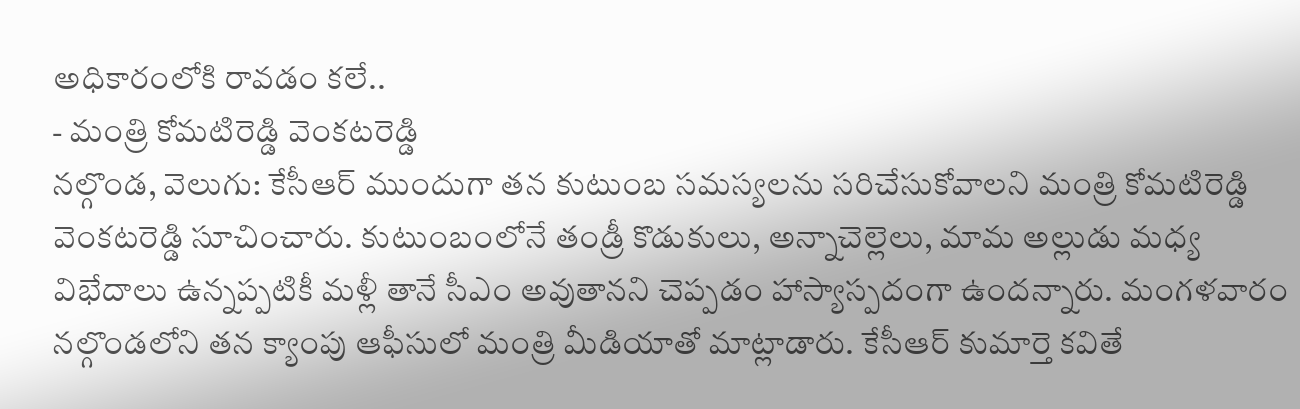అధికారంలోకి రావడం కలే..
- మంత్రి కోమటిరెడ్డి వెంకటరెడ్డి
నల్గొండ, వెలుగు: కేసీఆర్ ముందుగా తన కుటుంబ సమస్యలను సరిచేసుకోవాలని మంత్రి కోమటిరెడ్డి వెంకటరెడ్డి సూచించారు. కుటుంబంలోనే తండ్రీ కొడుకులు, అన్నాచెల్లెలు, మామ అల్లుడు మధ్య విభేదాలు ఉన్నప్పటికీ మళ్లీ తానే సీఎం అవుతానని చెప్పడం హాస్యాస్పదంగా ఉందన్నారు. మంగళవారం నల్గొండలోని తన క్యాంపు ఆఫీసులో మంత్రి మీడియాతో మాట్లాడారు. కేసీఆర్ కుమార్తె కవితే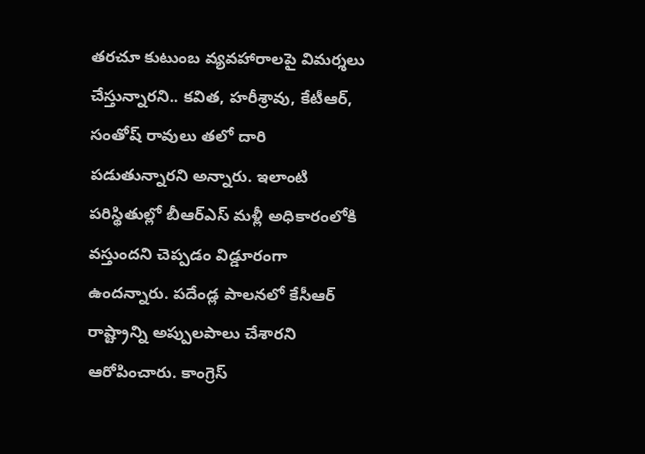తరచూ కుటుంబ వ్యవహారాలపై విమర్శలు చేస్తున్నారని.. కవిత, హరీశ్రావు, కేటీఆర్, సంతోష్ రావులు తలో దారి పడుతున్నారని అన్నారు. ఇలాంటి పరిస్థితుల్లో బీఆర్ఎస్ మళ్లీ అధికారంలోకి వస్తుందని చెప్పడం విడ్డూరంగా ఉందన్నారు. పదేండ్ల పాలనలో కేసీఆర్ రాష్ట్రాన్ని అప్పులపాలు చేశారని ఆరోపించారు. కాంగ్రెస్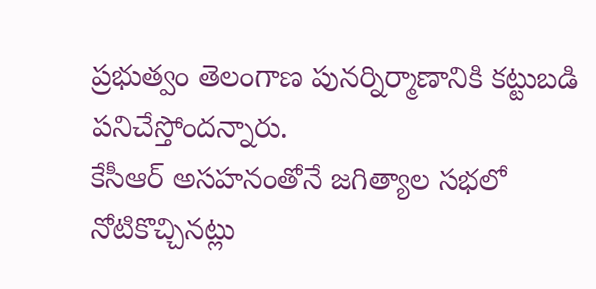ప్రభుత్వం తెలంగాణ పునర్నిర్మాణానికి కట్టుబడి పనిచేస్తోందన్నారు.
కేసీఆర్ అసహనంతోనే జగిత్యాల సభలో నోటికొచ్చినట్లు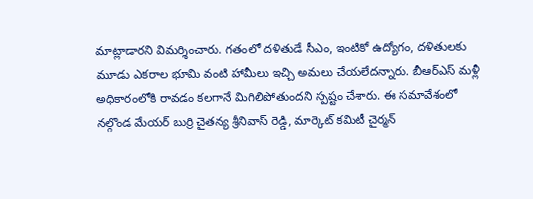మాట్లాడారని విమర్శించారు. గతంలో దళితుడే సీఎం, ఇంటికో ఉద్యోగం, దళితులకు మూడు ఎకరాల భూమి వంటి హామీలు ఇచ్చి అమలు చేయలేదన్నారు. బీఆర్ఎస్ మళ్లీ అధికారంలోకి రావడం కలగానే మిగిలిపోతుందని స్పష్టం చేశారు. ఈ సమావేశంలో నల్గొండ మేయర్ బుర్రి చైతన్య శ్రీనివాస్ రెడ్డి, మార్కెట్ కమిటీ చైర్మన్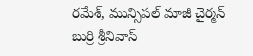రమేశ్, మున్సిపల్ మాజీ చైర్మన్ బుర్రి శ్రీనివాస్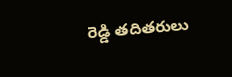రెడ్డి తదితరులు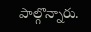పాల్గొన్నారు.